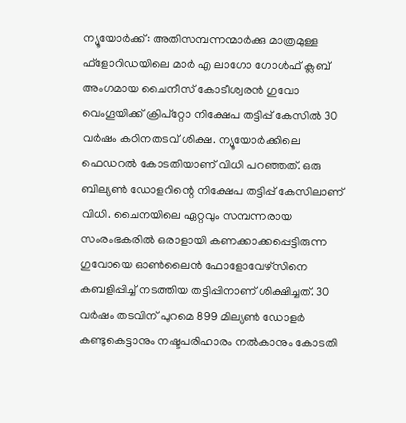ന്യൂയോർക്ക്‌: അതിസമ്പന്നന്മാർക്കു മാത്രമുള്ള ഫ്‌ളോറിഡയിലെ മാർ എ ലാഗോ ഗോൾഫ് ക്ലബ് അംഗമായ ചൈനീസ് കോടീശ്വരൻ ഗുവോ വെംഗൂയിക്ക് ക്രിപ്‌റ്റോ നിക്ഷേപ തട്ടിപ്പ്‌ കേസിൽ 30 വർഷം കഠിനതടവ് ശിക്ഷ. ന്യൂയോർക്കിലെ ഫെഡറൽ കോടതിയാണ് വിധി പറഞ്ഞത്. ഒരു ബില്യൺ ഡോളറിന്റെ നിക്ഷേപ തട്ടിപ്പ് കേസിലാണ് വിധി. ചൈനയിലെ ഏറ്റവും സമ്പന്നരായ സംരംഭകരിൽ ഒരാളായി കണക്കാക്കപ്പെട്ടിരുന്ന ഗുവോയെ ഓൺലൈൻ ഫോളോവേഴ്‌സിനെ കബളിപ്പിച്ച് നടത്തിയ തട്ടിപ്പിനാണ് ശിക്ഷിച്ചത്‌. 30 വർഷം തടവിന് പുറമെ 899 മില്യൺ ഡോളർ കണ്ടുകെട്ടാനും നഷ്ടപരിഹാരം നൽകാനും കോടതി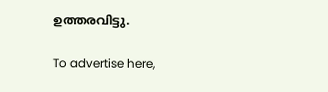ഉത്തരവിട്ടു.

To advertise here,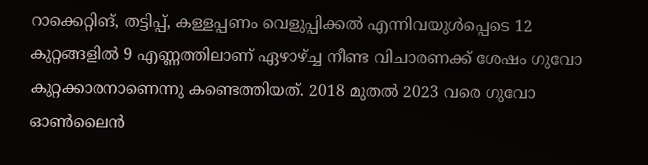റാക്കെറ്റിങ്, തട്ടിപ്പ്, കള്ളപ്പണം വെളുപ്പിക്കൽ എന്നിവയുൾപ്പെടെ 12 കുറ്റങ്ങളിൽ 9 എണ്ണത്തിലാണ് ഏഴാഴ്ച്ച നീണ്ട വിചാരണക്ക് ശേഷം ഗുവോ കുറ്റക്കാരനാണെന്നു കണ്ടെത്തിയത്. 2018 മുതൽ 2023 വരെ ഗുവോ  ഓൺലൈൻ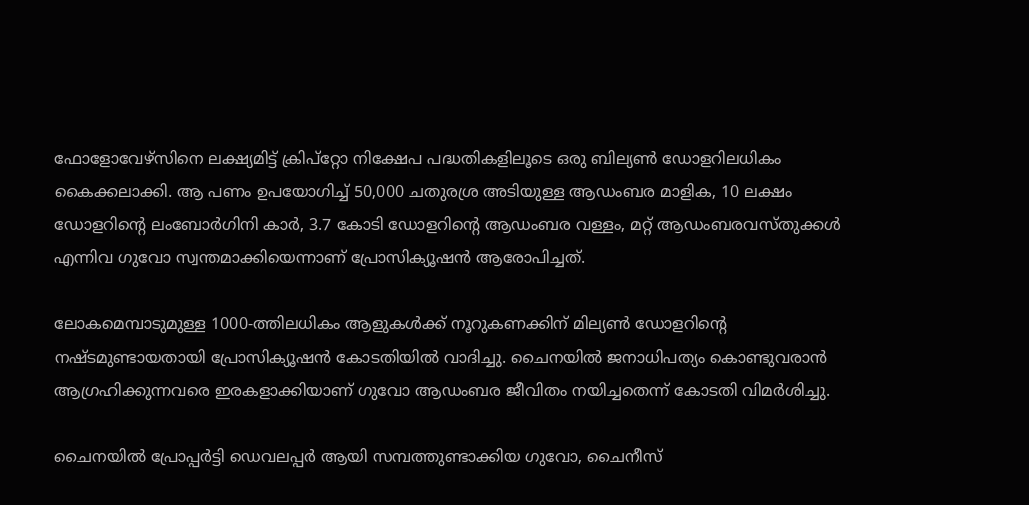ഫോളോവേഴ്‌സിനെ ലക്ഷ്യമിട്ട് ക്രിപ്‌റ്റോ നിക്ഷേപ പദ്ധതികളിലൂടെ ഒരു ബില്യൺ ഡോളറിലധികം കൈക്കലാക്കി. ആ പണം ഉപയോഗിച്ച് 50,000 ചതുരശ്ര അടിയുള്ള ആഡംബര മാളിക, 10 ലക്ഷം ഡോളറിന്റെ ലംബോർഗിനി കാർ, 3.7 കോടി ഡോളറിന്റെ ആഡംബര വള്ളം, മറ്റ് ആഡംബരവസ്തുക്കൾ എന്നിവ ഗുവോ സ്വന്തമാക്കിയെന്നാണ് പ്രോസിക്യൂഷൻ ആരോപിച്ചത്.

ലോകമെമ്പാടുമുള്ള 1000-ത്തിലധികം ആളുകൾക്ക് നൂറുകണക്കിന് മില്യൺ ഡോളറിന്റെ നഷ്ടമുണ്ടായതായി പ്രോസിക്യൂഷൻ കോടതിയിൽ വാദിച്ചു. ചൈനയിൽ ജനാധിപത്യം കൊണ്ടുവരാൻ ആഗ്രഹിക്കുന്നവരെ ഇരകളാക്കിയാണ് ഗുവോ ആഡംബര ജീവിതം നയിച്ചതെന്ന് കോടതി വിമർശിച്ചു.

ചൈനയിൽ പ്രോപ്പർട്ടി ഡെവലപ്പർ ആയി സമ്പത്തുണ്ടാക്കിയ ഗുവോ, ചൈനീസ്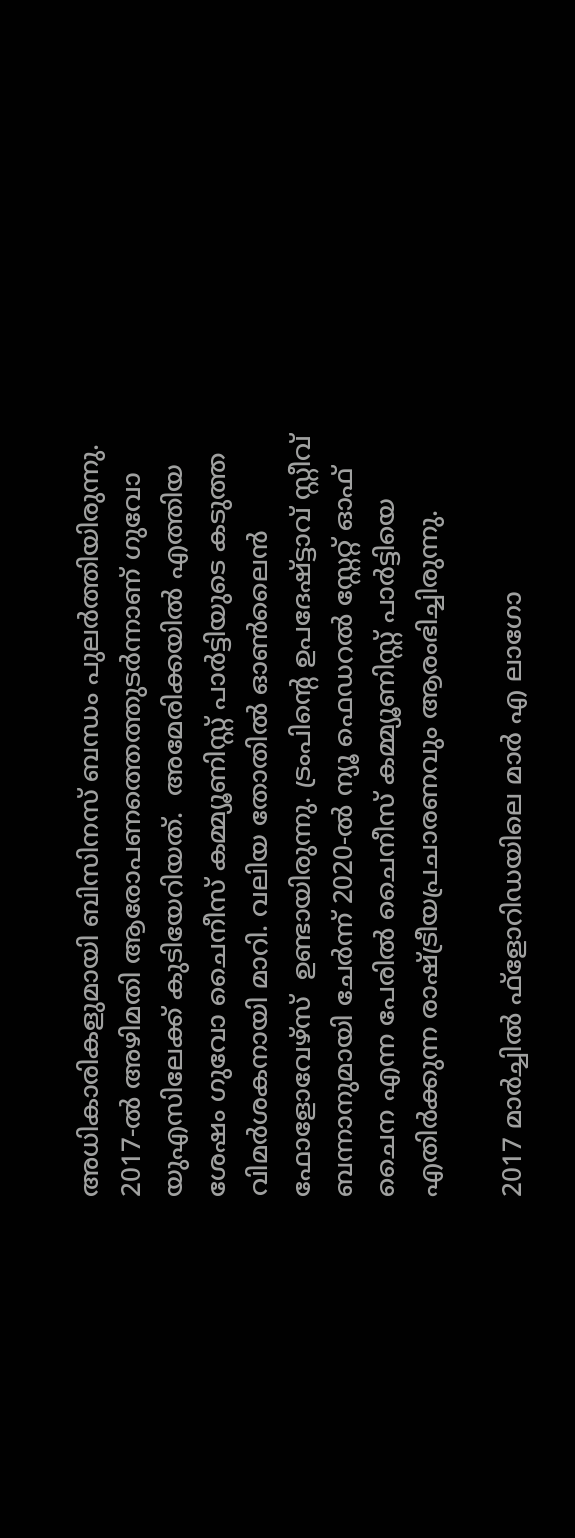അധികാരികളുമായി ബിസിനസ് ബന്ധം പുലർത്തിയിരുന്നു. 2017-ൽ അഴിമതി ആരോപണത്തെത്തുടർന്നാണ് ഗുവോ യുഎസിലേക്ക് കുടിയേറിയത്.  അമേരിക്കയിൽ എത്തിയ ശേഷം ഗുവോ ചൈനീസ് കമ്മ്യൂണിസ്റ്റ് പാർട്ടിയുടെ കടുത്ത വിമർശകനായി മാറി. വലിയ തോതിൽ ഓൺലൈൻ ഫോളോവേഴ്‌സ്  ഉണ്ടായിരുന്നു. ട്രംപിന്റെ ഉപദേഷ്ട്ടാവ് സ്റ്റീവ് ബന്നാനുമായി ചേർന്ന് 2020-ൽ ന്യൂ ഫെഡറൽ സ്റ്റേറ്റ് ഓഫ് ചൈന എന്ന പേരിൽ ചൈനീസ് കമ്മ്യൂണിസ്റ്റ് പാർട്ടിയെ എതിർക്കുന്ന രാഷ്ട്രീയപ്രചാരണവും ആരംഭിച്ചിരുന്നു.

2017 മാർച്ചിൽ ഫ്‌ളോറിഡയിലെ മാർ എ ലാഗോ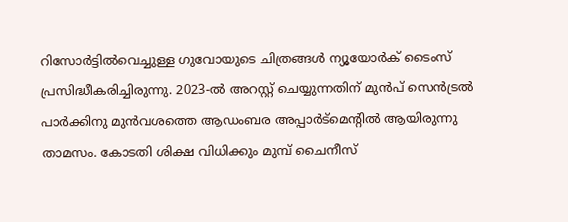റിസോർട്ടിൽവെച്ചുള്ള ഗുവോയുടെ ചിത്രങ്ങൾ ന്യൂയോർക് ടൈംസ് പ്രസിദ്ധീകരിച്ചിരുന്നു. 2023-ൽ അറസ്റ്റ് ചെയ്യുന്നതിന് മുൻപ് സെൻട്രൽ പാർക്കിനു മുൻവശത്തെ ആഡംബര അപ്പാർട്‌മെന്റിൽ ആയിരുന്നു താമസം. കോടതി ശിക്ഷ വിധിക്കും മുമ്പ് ചൈനീസ്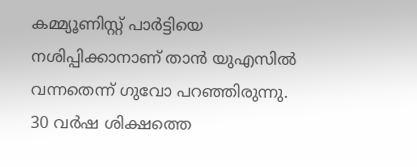കമ്മ്യൂണിസ്റ്റ് പാർട്ടിയെ നശിപ്പിക്കാനാണ് താൻ യുഎസിൽ വന്നതെന്ന്‌ ഗുവോ പറഞ്ഞിരുന്നു. 30 വർഷ ശിക്ഷത്തെ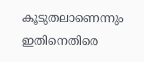കൂടുതലാണെന്നും ഇതിനെതിരെ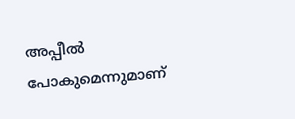അപ്പീൽ പോകുമെന്നുമാണ്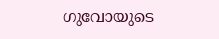ഗുവോയുടെ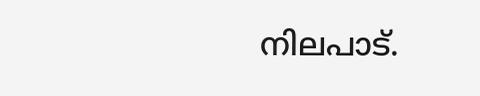നിലപാട്.